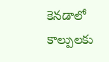కెనడాలో కాల్పులకు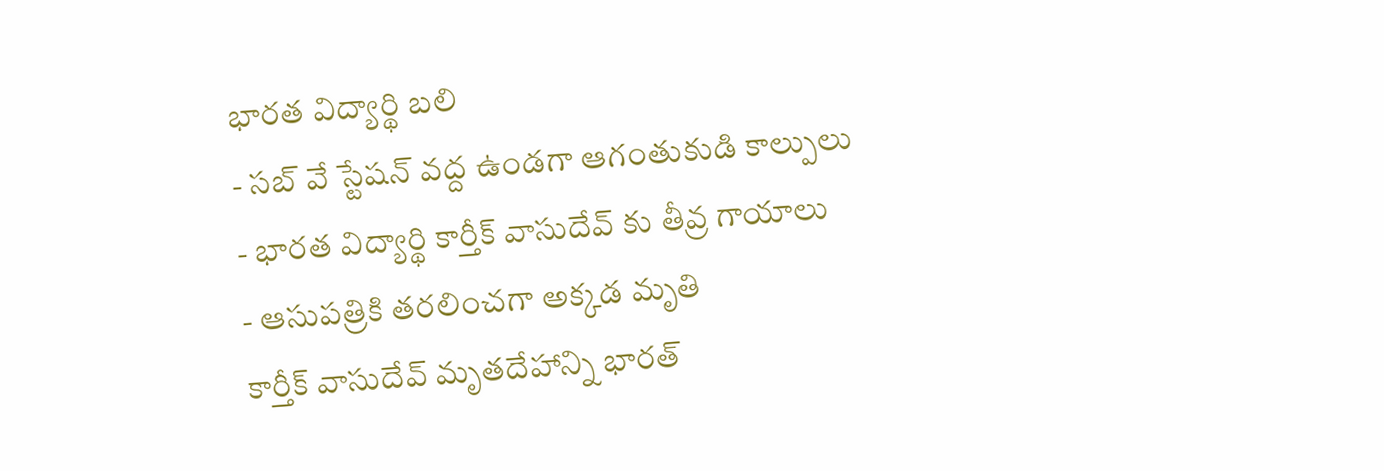భారత విద్యార్థి బలి
- సబ్ వే స్టేషన్ వద్ద ఉండగా ఆగంతుకుడి కాల్పులు
- భారత విద్యార్థి కార్తీక్ వాసుదేవ్ కు తీవ్ర గాయాలు
- ఆసుపత్రికి తరలించగా అక్కడ మృతి
కార్తీక్ వాసుదేవ్ మృతదేహాన్ని భారత్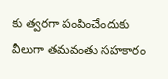కు త్వరగా పంపించేందుకు వీలుగా తమవంతు సహకారం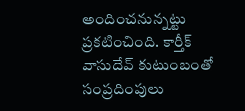అందించనున్నట్టు ప్రకటించింది. కార్తీక్ వాసుదేవ్ కుటుంబంతో సంప్రదింపులు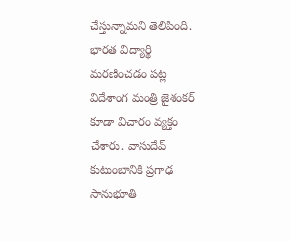చేస్తున్నామని తెలిపింది. భారత విద్యార్థి మరణించడం పట్ల విదేశాంగ మంత్రి జైశంకర్ కూడా విచారం వ్యక్తం చేశారు. వాసుదేవ్ కుటుంబానికి ప్రగాఢ సానుభూతి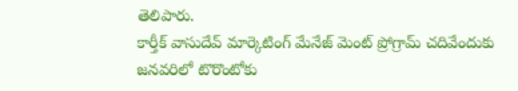తెలిపారు.
కార్తీక్ వాసుదేవ్ మార్కెటింగ్ మేనేజ్ మెంట్ ప్రోగ్రామ్ చదివేందుకు జనవరిలో టొరొంటోకు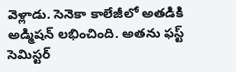వెళ్లాడు. సెనెకా కాలేజీలో అతడికి అడ్మిషన్ లభించింది. అతను ఫస్ట్ సెమిస్టర్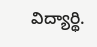విద్యార్థి.